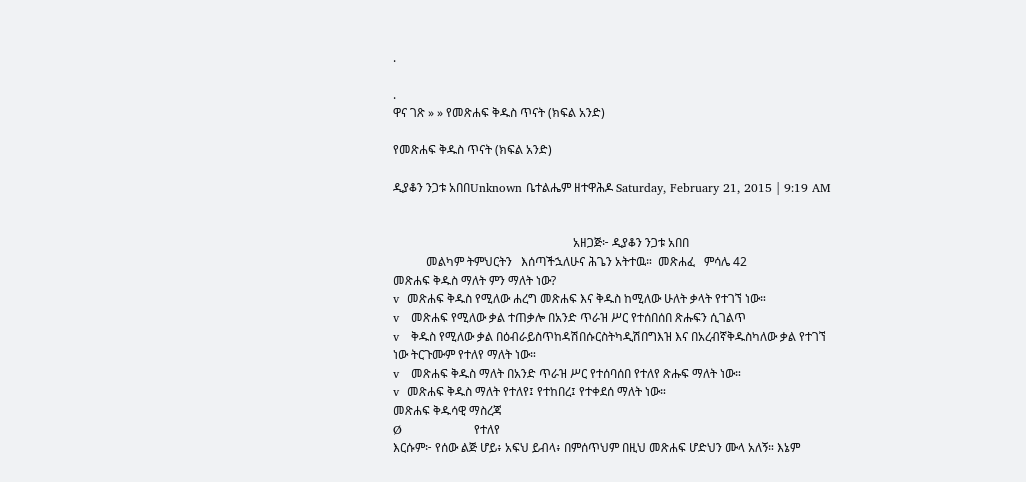.

.
ዋና ገጽ » » የመጽሐፍ ቅዱስ ጥናት (ክፍል አንድ)

የመጽሐፍ ቅዱስ ጥናት (ክፍል አንድ)

ዲያቆን ንጋቱ አበበUnknown ቤተልሔም ዘተዋሕዶ Saturday, February 21, 2015 | 9:19 AM


                                                            አዘጋጅ፦ ዲያቆን ንጋቱ አበበ
           መልካም ትምህርትን   እሰጣችኋለሁና ሕጌን አትተዉ።  መጽሐፈ   ምሳሌ 42
መጽሐፍ ቅዱስ ማለት ምን ማለት ነው?
v  መጽሐፍ ቅዱስ የሚለው ሐረግ መጽሐፍ እና ቅዱስ ከሚለው ሁለት ቃላት የተገኘ ነው።
v   መጽሐፍ የሚለው ቃል ተጠቃሎ በአንድ ጥራዝ ሥር የተሰበሰበ ጽሑፍን ሲገልጥ
v   ቅዱስ የሚለው ቃል በዕብራይስጥከዳሽበሱርስትካዲሽበግእዝ እና በአረብኛቅዱስካለው ቃል የተገኘ ነው ትርጉሙም የተለየ ማለት ነው።
v   መጽሐፍ ቅዱስ ማለት በአንድ ጥራዝ ሥር የተሰባሰበ የተለየ ጽሑፍ ማለት ነው።
v  መጽሐፍ ቅዱስ ማለት የተለየ፤ የተከበረ፤ የተቀደሰ ማለት ነው።
መጽሐፍ ቅዱሳዊ ማስረጃ
Ø                  የተለየ
እርሱም፦ የሰው ልጅ ሆይ፥ አፍህ ይብላ፥ በምሰጥህም በዚህ መጽሐፍ ሆድህን ሙላ አለኝ። እኔም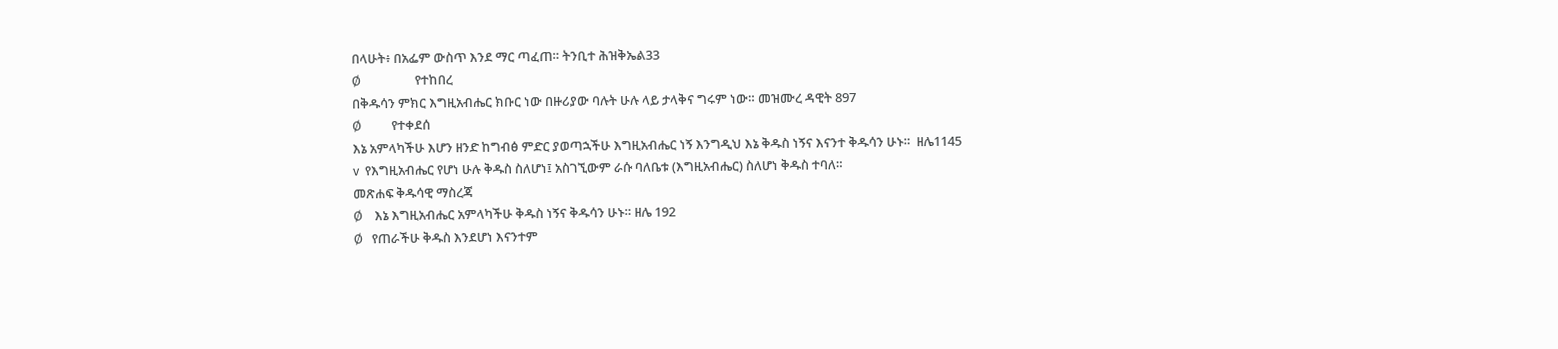በላሁት፥ በአፌም ውስጥ እንደ ማር ጣፈጠ። ትንቢተ ሕዝቅኤል33
Ø                  የተከበረ
በቅዱሳን ምክር እግዚአብሔር ክቡር ነው በዙሪያው ባሉት ሁሉ ላይ ታላቅና ግሩም ነው። መዝሙረ ዳዊት 897
Ø          የተቀደሰ
እኔ አምላካችሁ እሆን ዘንድ ከግብፅ ምድር ያወጣኋችሁ እግዚአብሔር ነኝ እንግዲህ እኔ ቅዱስ ነኝና እናንተ ቅዱሳን ሁኑ።  ዘሌ1145
v  የእግዚአብሔር የሆነ ሁሉ ቅዱስ ስለሆነ፤ አስገኚውም ራሱ ባለቤቱ (እግዚአብሔር) ስለሆነ ቅዱስ ተባለ።
መጽሐፍ ቅዱሳዊ ማስረጃ
Ø    እኔ እግዚአብሔር አምላካችሁ ቅዱስ ነኝና ቅዱሳን ሁኑ። ዘሌ 192
Ø   የጠራችሁ ቅዱስ እንደሆነ እናንተም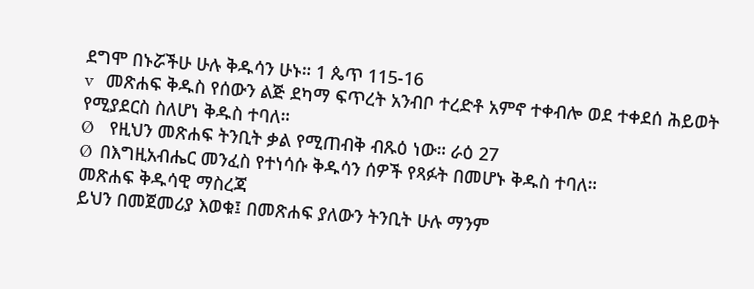ደግሞ በኑሯችሁ ሁሉ ቅዱሳን ሁኑ። 1 ጴጥ 115-16
v   መጽሐፍ ቅዱስ የሰውን ልጅ ደካማ ፍጥረት አንብቦ ተረድቶ አምኖ ተቀብሎ ወደ ተቀደሰ ሕይወት የሚያደርስ ስለሆነ ቅዱስ ተባለ።
Ø    የዚህን መጽሐፍ ትንቢት ቃል የሚጠብቅ ብጹዕ ነው። ራዕ 27
Ø  በእግዚአብሔር መንፈስ የተነሳሱ ቅዱሳን ሰዎች የጻፉት በመሆኑ ቅዱስ ተባለ።
መጽሐፍ ቅዱሳዊ ማስረጃ
ይህን በመጀመሪያ እወቁ፤ በመጽሐፍ ያለውን ትንቢት ሁሉ ማንም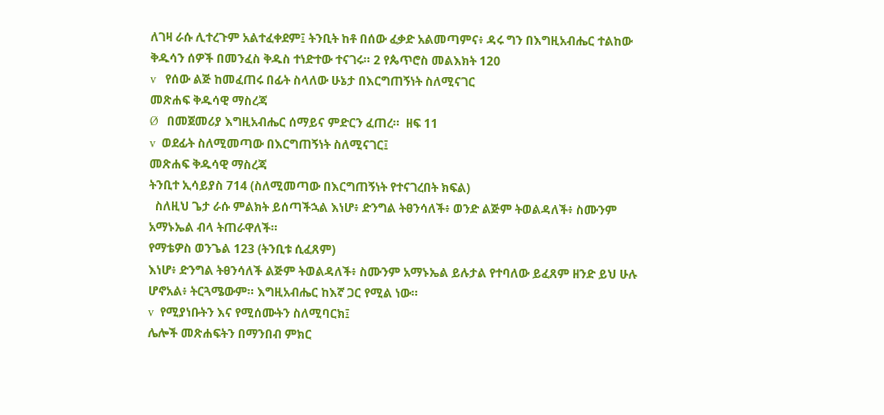ለገዛ ራሱ ሊተረጉም አልተፈቀደም፤ ትንቢት ከቶ በሰው ፈቃድ አልመጣምና፥ ዳሩ ግን በእግዚአብሔር ተልከው ቅዱሳን ሰዎች በመንፈስ ቅዱስ ተነድተው ተናገሩ። 2 የጴጥሮስ መልእክት 120
v   የሰው ልጅ ከመፈጠሩ በፊት ስላለው ሁኔታ በእርግጠኝነት ስለሚናገር
መጽሐፍ ቅዱሳዊ ማስረጃ
Ø   በመጀመሪያ እግዚአብሔር ሰማይና ምድርን ፈጠረ።  ዘፍ 11
v  ወደፊት ስለሚመጣው በእርግጠኝነት ስለሚናገር፤
መጽሐፍ ቅዱሳዊ ማስረጃ
ትንቢተ ኢሳይያስ 714 (ስለሚመጣው በእርግጠኝነት የተናገረበት ክፍል)
  ስለዚህ ጌታ ራሱ ምልክት ይሰጣችኋል እነሆ፥ ድንግል ትፀንሳለች፥ ወንድ ልጅም ትወልዳለች፥ ስሙንም አማኑኤል ብላ ትጠራዋለች።
የማቴዎስ ወንጌል 123 (ትንቢቱ ሲፈጸም)
እነሆ፥ ድንግል ትፀንሳለች ልጅም ትወልዳለች፥ ስሙንም አማኑኤል ይሉታል የተባለው ይፈጸም ዘንድ ይህ ሁሉ ሆኖአል፥ ትርጓሜውም። እግዚአብሔር ከእኛ ጋር የሚል ነው።
v  የሚያነቡትን እና የሚሰሙትን ስለሚባርክ፤
ሌሎች መጽሐፍትን በማንበብ ምክር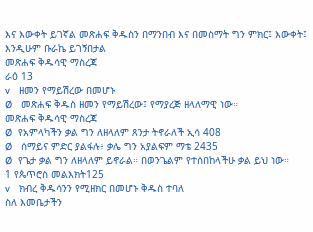እና እውቀት ይገኛል መጽሐፍ ቅዱስን በማንበብ እና በመስማት ግን ምክር፤ እውቀት፤ እንዲሁም ቡራኬ ይገኝበታል
መጽሐፍ ቅዱሳዊ ማስረጃ
ራዕ 13
v   ዘመን የማይሽረው በመሆኑ
Ø   መጽሐፍ ቅዱስ ዘመን የማይሽረው፤ የማያረጅ ዘላለማዊ ነው።
መጽሐፍ ቅዱሳዊ ማስረጃ
Ø  የአምላካችን ቃል ግን ለዘላለም ጸንታ ትኖራለች ኢሳ 408
Ø   ሰማይና ምድር ያልፋሉ፥ ቃሌ ግን አያልፍም ማቴ 2435
Ø  የጌታ ቃል ግን ለዘላለም ይኖራል። በወንጌልም የተሰበከላችሁ ቃል ይህ ነው።
1 የጴጥሮስ መልእክት125
v   ክብረ ቅዱሳንን የሚዘክር በመሆኑ ቅዱስ ተባለ
ስለ እመቤታችን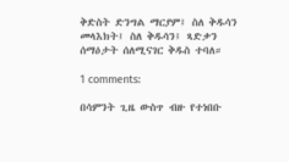ቅድስት ድንግል ማርያም፤ ስለ ቅዱሳን መላእክት፤ ስለ ቅዱሳን፤ ጻድቃን ሰማዕታት ሰለሚናገር ቅዱስ ተባለ።

1 comments:

በሳምንት ጊዜ ውስጥ ብዙ የተነበቡ